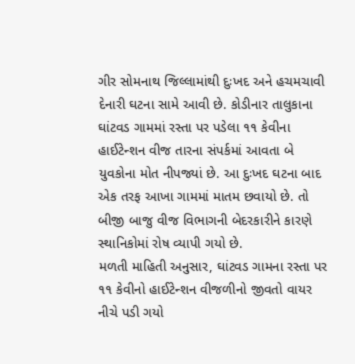ગીર સોમનાથ જિલ્લામાંથી દુઃખદ અને હચમચાવી દેનારી ઘટના સામે આવી છે. કોડીનાર તાલુકાના ઘાંટવડ ગામમાં રસ્તા પર પડેલા ૧૧ કેવીના હાઈટેન્શન વીજ તારના સંપર્કમાં આવતા બે યુવકોના મોત નીપજ્યાં છે. આ દુઃખદ ઘટના બાદ એક તરફ આખા ગામમાં માતમ છવાયો છે. તો બીજી બાજુ વીજ વિભાગની બેદરકારીને કારણે સ્થાનિકોમાં રોષ વ્યાપી ગયો છે.
મળતી માહિતી અનુસાર, ઘાંટવડ ગામના રસ્તા પર ૧૧ કેવીનો હાઈટેન્શન વીજળીનો જીવતો વાયર નીચે પડી ગયો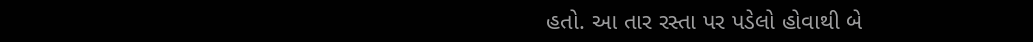હતો. આ તાર રસ્તા પર પડેલો હોવાથી બે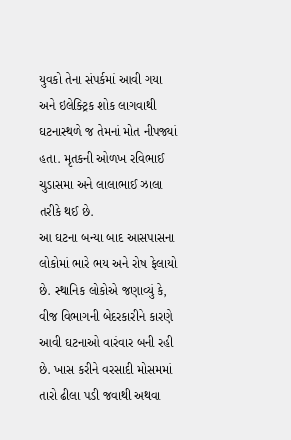યુવકો તેના સંપર્કમાં આવી ગયા અને ઇલેક્ટ્રિક શોક લાગવાથી ઘટનાસ્થળે જ તેમનાં મોત નીપજ્યાં હતા. મૃતકની ઓળખ રવિભાઈ ચુડાસમા અને લાલાભાઈ ઝાલા તરીકે થઈ છે.
આ ઘટના બન્યા બાદ આસપાસના લોકોમાં ભારે ભય અને રોષ ફેલાયો છે. સ્થાનિક લોકોએ જણાવ્યું કે, વીજ વિભાગની બેદરકારીને કારણે આવી ઘટનાઓ વારંવાર બની રહી છે. ખાસ કરીને વરસાદી મોસમમાં તારો ઢીલા પડી જવાથી અથવા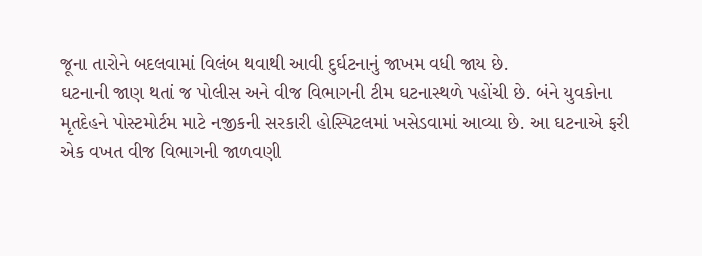જૂના તારોને બદલવામાં વિલંબ થવાથી આવી દુર્ઘટનાનું જાખમ વધી જાય છે.
ઘટનાની જાણ થતાં જ પોલીસ અને વીજ વિભાગની ટીમ ઘટનાસ્થળે પહોંચી છે. બંને યુવકોના મૃતદેહને પોસ્ટમોર્ટમ માટે નજીકની સરકારી હોસ્પિટલમાં ખસેડવામાં આવ્યા છે. આ ઘટનાએ ફરી એક વખત વીજ વિભાગની જાળવણી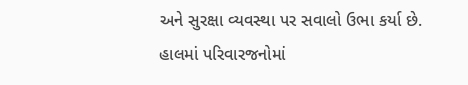અને સુરક્ષા વ્યવસ્થા પર સવાલો ઉભા કર્યા છે. હાલમાં પરિવારજનોમાં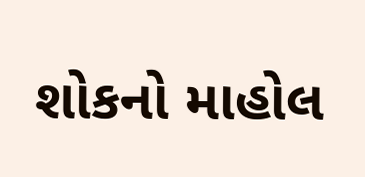શોકનો માહોલ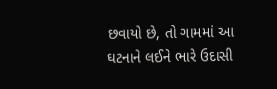છવાયો છે, તો ગામમાં આ ઘટનાને લઈને ભારે ઉદાસી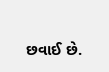છવાઈ છે.